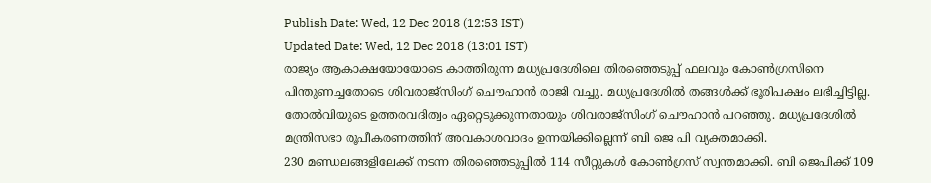Publish Date: Wed, 12 Dec 2018 (12:53 IST)
Updated Date: Wed, 12 Dec 2018 (13:01 IST)
രാജ്യം ആകാക്ഷയോയോടെ കാത്തിരുന്ന മധ്യപ്രദേശിലെ തിരഞ്ഞെടുപ്പ് ഫലവും കോൺഗ്രസിനെ പിന്തുണച്ചതോടെ ശിവരാജ്സിംഗ് ചൌഹാൻ രാജി വച്ചു. മധ്യപ്രദേശിൽ തങ്ങൾക്ക് ഭൂരിപക്ഷം ലഭിച്ചിട്ടില്ല. തോൽവിയുടെ ഉത്തരവദിത്വം ഏറ്റെടുക്കുന്നതായും ശിവരാജ്സിംഗ് ചൌഹാൻ പറഞ്ഞു. മധ്യപ്രദേശിൽ മന്ത്രിസഭാ രൂപീകരണത്തിന് അവകാശവാദം ഉന്നയിക്കില്ലെന്ന് ബി ജെ പി വ്യക്തമാക്കി.
230 മണ്ഡലങ്ങളിലേക്ക് നടന്ന തിരഞ്ഞെടുപ്പിൽ 114 സീറ്റുകൾ കോൺഗ്രസ് സ്വന്തമാക്കി. ബി ജെപിക്ക് 109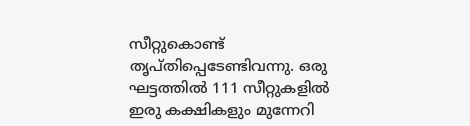സീറ്റുകൊണ്ട് തൃപ്തിപ്പെടേണ്ടിവന്നു. ഒരു ഘട്ടത്തിൽ 111 സീറ്റുകളിൽ ഇരു കക്ഷികളും മുന്നേറി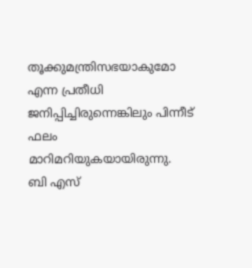തൂക്കുമന്ത്രിസഭയാകുമോ എന്ന പ്രതീധി ജനിപ്പിച്ചിരുന്നെങ്കിലും പിന്നീട് ഫലം മാറിമറിയുകയായിരുന്നു.
ബി എസ്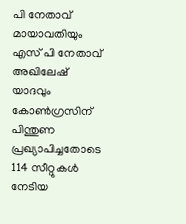പി നേതാവ് മായാവതിയും എസ് പി നേതാവ് അഖിലേഷ് യാദവും കോൺഗ്രസിന് പിന്തുണ പ്രഖ്യാപിച്ചതോടെ 114 സീറ്റുകൾ നേടിയ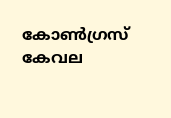കോൺഗ്രസ് കേവല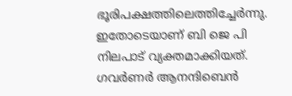ഭൂരിപക്ഷത്തിലെത്തിച്ചേർന്നു. ഇതോടെയാണ് ബി ജെ പി നിലപാട് വ്യക്തമാക്കിയത്. ഗവർണർ ആനന്ദിബെൻ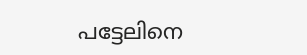പട്ടേലിനെ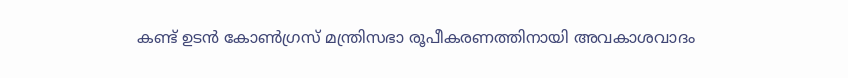കണ്ട് ഉടൻ കോൺഗ്രസ് മന്ത്രിസഭാ രൂപീകരണത്തിനായി അവകാശവാദം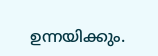ഉന്നയിക്കും.